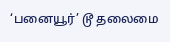‘பனையூர்’ டூ தலைமை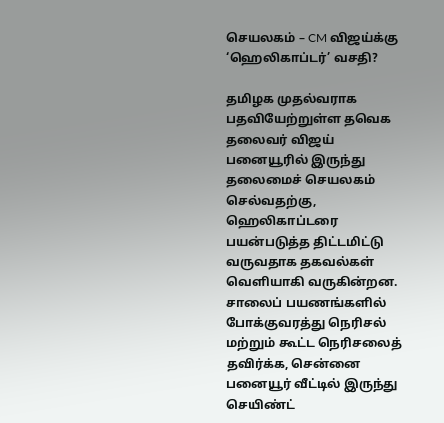செயலகம் – CM விஜய்க்கு ‘ஹெலிகாப்டர்’ வசதி?

தமிழக முதல்வராக பதவியேற்றுள்ள தவெக தலைவர் விஜய் பனையூரில் இருந்து தலைமைச் செயலகம் செல்வதற்கு, ஹெலிகாப்டரை பயன்படுத்த திட்டமிட்டு வருவதாக தகவல்கள் வெளியாகி வருகின்றன. சாலைப் பயணங்களில் போக்குவரத்து நெரிசல் மற்றும் கூட்ட நெரிசலைத் தவிர்க்க, சென்னை பனையூர் வீட்டில் இருந்து செயிண்ட்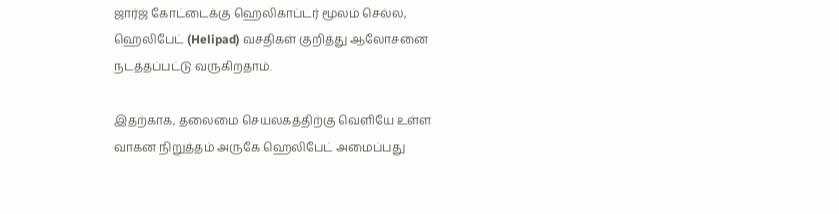ஜார்ஜ் கோட்டைக்கு ஹெலிகாப்டர் மூலம் செல்ல, ஹெலிபேட் (Helipad) வசதிகள் குறித்து ஆலோசனை நடத்தப்பட்டு வருகிறதாம்.

இதற்காக, தலைமை செயலகத்திற்கு வெளியே உள்ள வாகன நிறுத்தம் அருகே ஹெலிபேட் அமைப்பது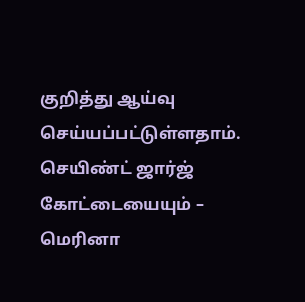குறித்து ஆய்வு செய்யப்பட்டுள்ளதாம். செயிண்ட் ஜார்ஜ் கோட்டையையும் – மெரினா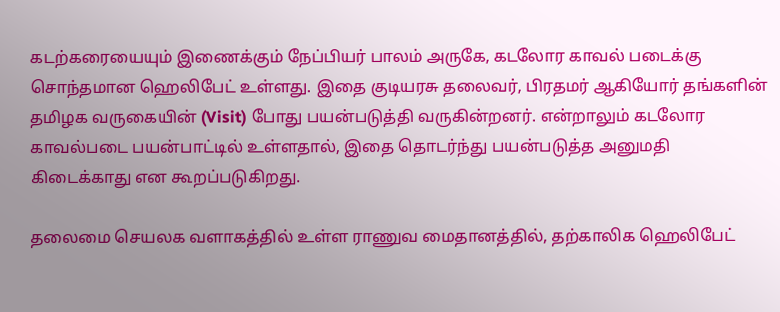கடற்கரையையும் இணைக்கும் நேப்பியர் பாலம் அருகே, கடலோர காவல் படைக்கு சொந்தமான ஹெலிபேட் உள்ளது. இதை குடியரசு தலைவர், பிரதமர் ஆகியோர் தங்களின் தமிழக வருகையின் (Visit) போது பயன்படுத்தி வருகின்றனர். என்றாலும் கடலோர காவல்படை பயன்பாட்டில் உள்ளதால், இதை தொடர்ந்து பயன்படுத்த அனுமதி கிடைக்காது என கூறப்படுகிறது.

தலைமை செயலக வளாகத்தில் உள்ள ராணுவ மைதானத்தில், தற்காலிக ஹெலிபேட்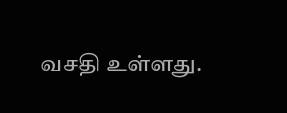வசதி உள்ளது.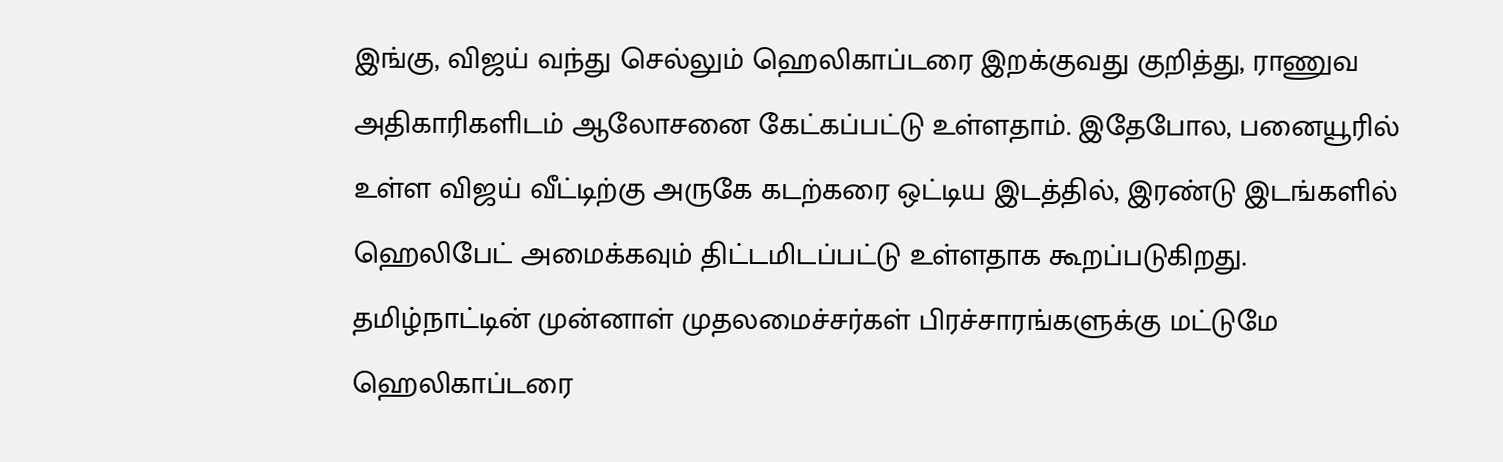இங்கு, விஜய் வந்து செல்லும் ஹெலிகாப்டரை இறக்குவது குறித்து, ராணுவ அதிகாரிகளிடம் ஆலோசனை கேட்கப்பட்டு உள்ளதாம். இதேபோல, பனையூரில் உள்ள விஜய் வீட்டிற்கு அருகே கடற்கரை ஒட்டிய இடத்தில், இரண்டு இடங்களில் ஹெலிபேட் அமைக்கவும் திட்டமிடப்பட்டு உள்ளதாக கூறப்படுகிறது. தமிழ்நாட்டின் முன்னாள் முதலமைச்சர்கள் பிரச்சாரங்களுக்கு மட்டுமே ஹெலிகாப்டரை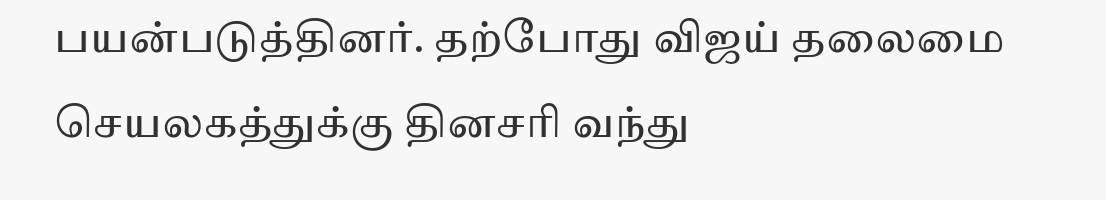பயன்படுத்தினர். தற்போது விஜய் தலைமை செயலகத்துக்கு தினசரி வந்து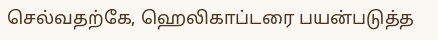செல்வதற்கே, ஹெலிகாப்டரை பயன்படுத்த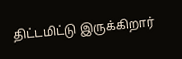திட்டமிட்டு இருக்கிறார்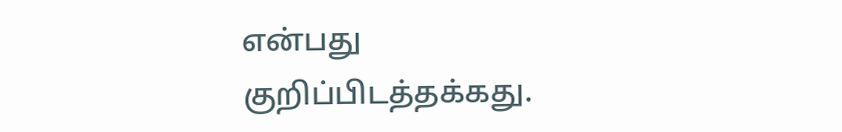என்பது குறிப்பிடத்தக்கது.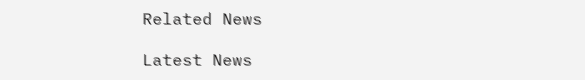Related News

Latest News